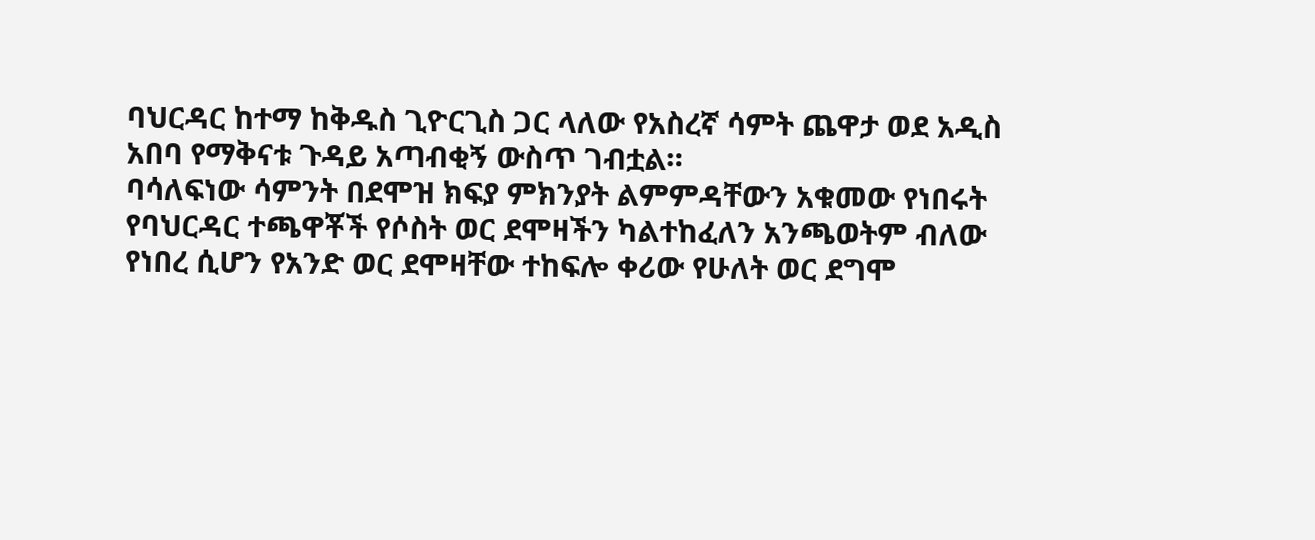ባህርዳር ከተማ ከቅዱስ ጊዮርጊስ ጋር ላለው የአስረኛ ሳምት ጨዋታ ወደ አዲስ አበባ የማቅናቱ ጉዳይ አጣብቂኝ ውስጥ ገብቷል።
ባሳለፍነው ሳምንት በደሞዝ ክፍያ ምክንያት ልምምዳቸውን አቁመው የነበሩት የባህርዳር ተጫዋቾች የሶስት ወር ደሞዛችን ካልተከፈለን አንጫወትም ብለው የነበረ ሲሆን የአንድ ወር ደሞዛቸው ተከፍሎ ቀሪው የሁለት ወር ደግሞ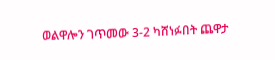ወልዋሎን ገጥመው 3-2 ካሸነፉበት ጨዋታ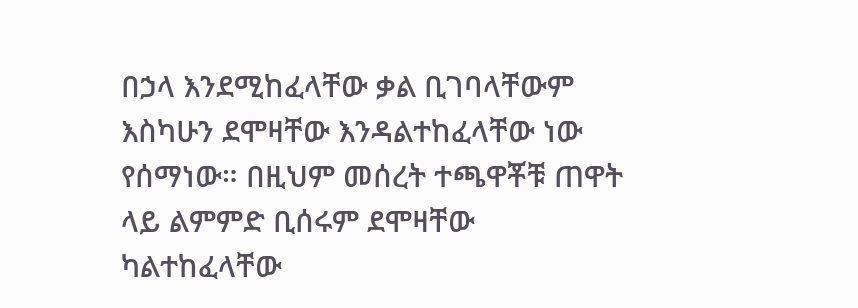በኃላ እንደሚከፈላቸው ቃል ቢገባላቸውም እስካሁን ደሞዛቸው እንዳልተከፈላቸው ነው የሰማነው። በዚህም መሰረት ተጫዋቾቹ ጠዋት ላይ ልምምድ ቢሰሩም ደሞዛቸው ካልተከፈላቸው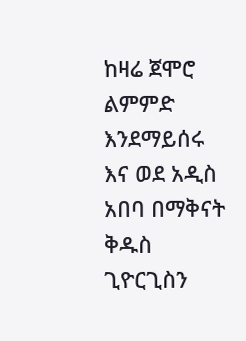ከዛሬ ጀሞሮ ልምምድ እንደማይሰሩ እና ወደ አዲስ አበባ በማቅናት ቅዱስ ጊዮርጊስን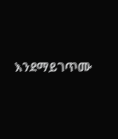እንደማይገጥሙ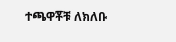ተጫዋቾቹ ለክለቡ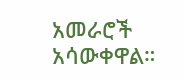አመራሮች አሳውቀዋል።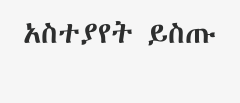አስተያየት ይስጡ